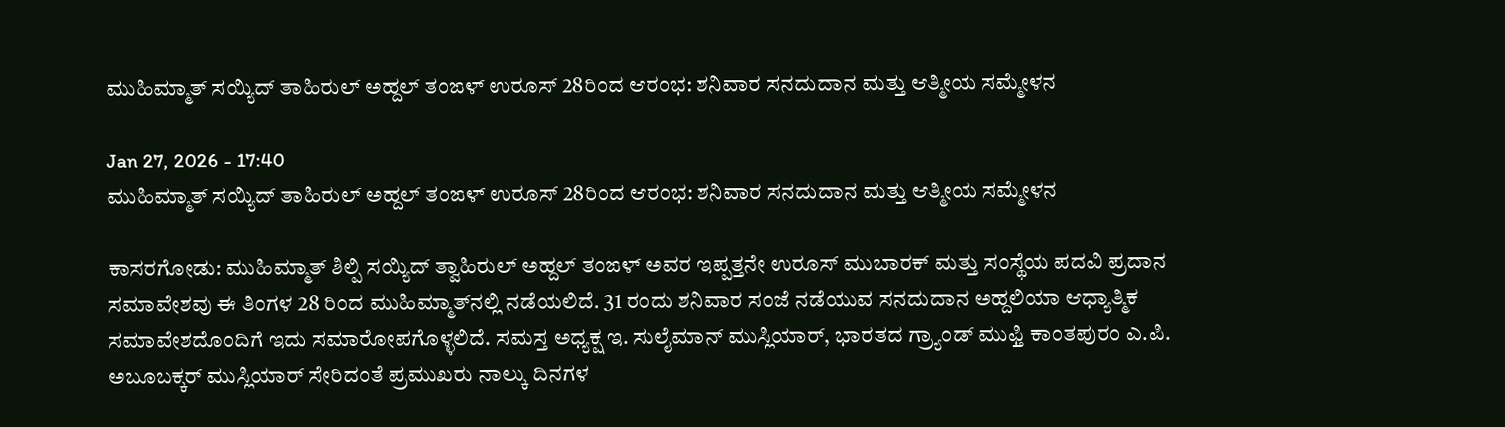ಮುಹಿಮ್ಮಾತ್ ಸಯ್ಯಿದ್ ತಾಹಿರುಲ್ ಅಹ್ದಲ್ ತಂಙಳ್ ಉರೂಸ್ 28ರಿಂದ ಆರಂಭ: ಶನಿವಾರ ಸನದುದಾನ ಮತ್ತು ಆತ್ಮೀಯ ಸಮ್ಮೇಳನ

Jan 27, 2026 - 17:40
ಮುಹಿಮ್ಮಾತ್ ಸಯ್ಯಿದ್ ತಾಹಿರುಲ್ ಅಹ್ದಲ್ ತಂಙಳ್ ಉರೂಸ್ 28ರಿಂದ ಆರಂಭ: ಶನಿವಾರ ಸನದುದಾನ ಮತ್ತು ಆತ್ಮೀಯ ಸಮ್ಮೇಳನ

ಕಾಸರಗೋಡು: ಮುಹಿಮ್ಮಾತ್ ಶಿಲ್ಪಿ ಸಯ್ಯಿದ್ ತ್ವಾಹಿರುಲ್ ಅಹ್ದಲ್ ತಂಙಳ್ ಅವರ ಇಪ್ಪತ್ತನೇ ಉರೂಸ್ ಮುಬಾರಕ್ ಮತ್ತು ಸಂಸ್ಥೆಯ ಪದವಿ ಪ್ರದಾನ ಸಮಾವೇಶವು ಈ ತಿಂಗಳ 28 ರಿಂದ ಮುಹಿಮ್ಮಾತ್‌ನಲ್ಲಿ ನಡೆಯಲಿದೆ. 31 ರಂದು ಶನಿವಾರ ಸಂಜೆ ನಡೆಯುವ ಸನದುದಾನ ಅಹ್ದಲಿಯಾ ಆಧ್ಯಾತ್ಮಿಕ ಸಮಾವೇಶದೊಂದಿಗೆ ಇದು ಸಮಾರೋಪಗೊಳ್ಳಲಿದೆ. ಸಮಸ್ತ ಅಧ್ಯಕ್ಷ ಇ. ಸುಲೈಮಾನ್ ಮುಸ್ಲಿಯಾರ್, ಭಾರತದ ಗ್ರ್ಯಾಂಡ್ ಮುಫ್ತಿ ಕಾಂತಪುರಂ ಎ.ಪಿ. ಅಬೂಬಕ್ಕರ್ ಮುಸ್ಲಿಯಾರ್ ಸೇರಿದಂತೆ ಪ್ರಮುಖರು ನಾಲ್ಕು ದಿನಗಳ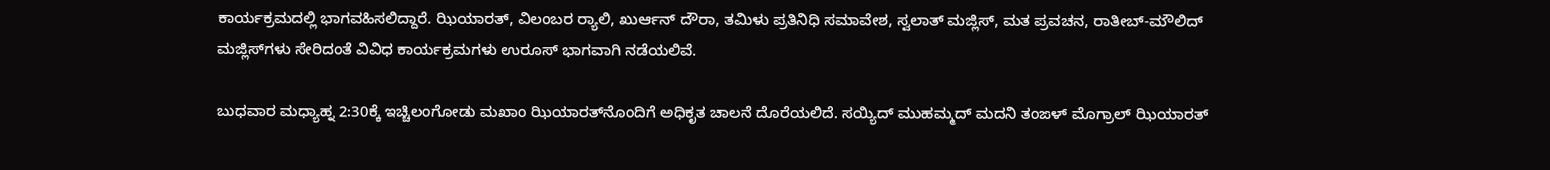ಕಾರ್ಯಕ್ರಮದಲ್ಲಿ ಭಾಗವಹಿಸಲಿದ್ದಾರೆ. ಝಿಯಾರತ್, ವಿಲಂಬರ ರ‍್ಯಾಲಿ, ಖುರ್ಆನ್ ದೌರಾ, ತಮಿಳು ಪ್ರತಿನಿಧಿ ಸಮಾವೇಶ, ಸ್ವಲಾತ್ ಮಜ್ಲಿಸ್, ಮತ ಪ್ರವಚನ, ರಾತೀಬ್-ಮೌಲಿದ್ ಮಜ್ಲಿಸ್‌ಗಳು ಸೇರಿದಂತೆ ವಿವಿಧ ಕಾರ್ಯಕ್ರಮಗಳು ಉರೂಸ್ ಭಾಗವಾಗಿ ನಡೆಯಲಿವೆ.

ಬುಧವಾರ ಮಧ್ಯಾಹ್ನ 2:30ಕ್ಕೆ ಇಚ್ಚಿಲಂಗೋಡು ಮಖಾಂ ಝಿಯಾರತ್‌ನೊಂದಿಗೆ ಅಧಿಕೃತ ಚಾಲನೆ ದೊರೆಯಲಿದೆ. ಸಯ್ಯಿದ್ ಮುಹಮ್ಮದ್ ಮದನಿ ತಂಙಳ್ ಮೊಗ್ರಾಲ್ ಝಿಯಾರತ್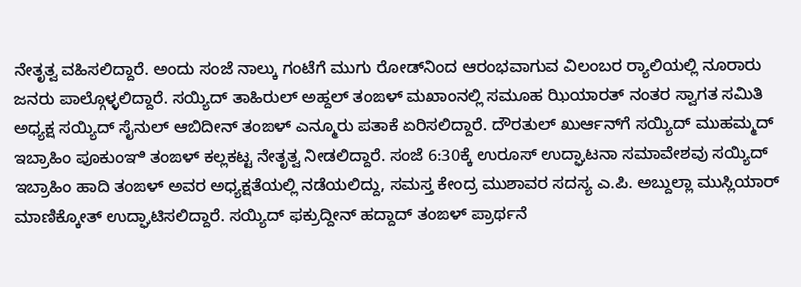ನೇತೃತ್ವ ವಹಿಸಲಿದ್ದಾರೆ. ಅಂದು ಸಂಜೆ ನಾಲ್ಕು ಗಂಟೆಗೆ ಮುಗು ರೋಡ್‌ನಿಂದ ಆರಂಭವಾಗುವ ವಿಲಂಬರ ರ‍್ಯಾಲಿಯಲ್ಲಿ ನೂರಾರು ಜನರು ಪಾಲ್ಗೊಳ್ಳಲಿದ್ದಾರೆ. ಸಯ್ಯಿದ್ ತಾಹಿರುಲ್ ಅಹ್ದಲ್ ತಂಙಳ್ ಮಖಾಂನಲ್ಲಿ ಸಮೂಹ ಝಿಯಾರತ್ ನಂತರ ಸ್ವಾಗತ ಸಮಿತಿ ಅಧ್ಯಕ್ಷ ಸಯ್ಯಿದ್ ಸೈನುಲ್ ಆಬಿದೀನ್ ತಂಙಳ್ ಎನ್ಮೂರು ಪತಾಕೆ ಏರಿಸಲಿದ್ದಾರೆ. ದೌರತುಲ್ ಖುರ್ಆನ್‌ಗೆ ಸಯ್ಯಿದ್ ಮುಹಮ್ಮದ್ ಇಬ್ರಾಹಿಂ ಪೂಕುಂಞಿ ತಂಙಳ್ ಕಲ್ಲಕಟ್ಟ ನೇತೃತ್ವ ನೀಡಲಿದ್ದಾರೆ. ಸಂಜೆ 6:30ಕ್ಕೆ ಉರೂಸ್ ಉದ್ಘಾಟನಾ ಸಮಾವೇಶವು ಸಯ್ಯಿದ್ ಇಬ್ರಾಹಿಂ ಹಾದಿ ತಂಙಳ್ ಅವರ ಅಧ್ಯಕ್ಷತೆಯಲ್ಲಿ ನಡೆಯಲಿದ್ದು, ಸಮಸ್ತ ಕೇಂದ್ರ ಮುಶಾವರ ಸದಸ್ಯ ಎ.ಪಿ. ಅಬ್ದುಲ್ಲಾ ಮುಸ್ಲಿಯಾರ್ ಮಾಣಿಕ್ಕೋತ್ ಉದ್ಘಾಟಿಸಲಿದ್ದಾರೆ. ಸಯ್ಯಿದ್ ಫಕ್ರುದ್ದೀನ್ ಹದ್ದಾದ್ ತಂಙಳ್ ಪ್ರಾರ್ಥನೆ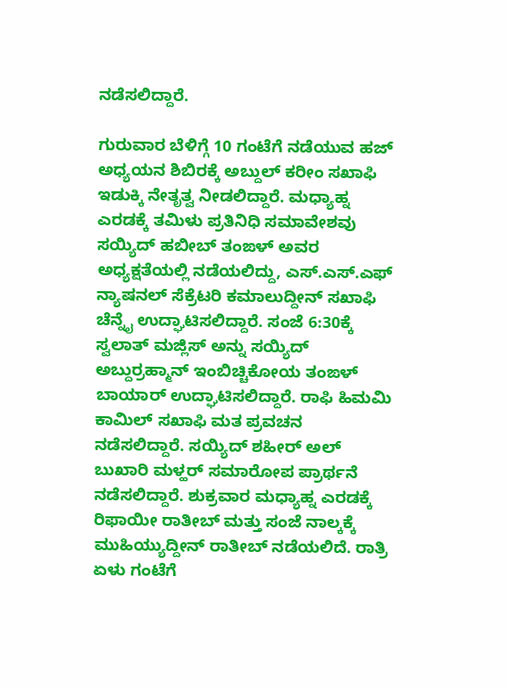ನಡೆಸಲಿದ್ದಾರೆ.

ಗುರುವಾರ ಬೆಳಿಗ್ಗೆ 10 ಗಂಟೆಗೆ ನಡೆಯುವ ಹಜ್ ಅಧ್ಯಯನ ಶಿಬಿರಕ್ಕೆ ಅಬ್ದುಲ್ ಕರೀಂ ಸಖಾಫಿ ಇಡುಕ್ಕಿ ನೇತೃತ್ವ ನೀಡಲಿದ್ದಾರೆ. ಮಧ್ಯಾಹ್ನ ಎರಡಕ್ಕೆ ತಮಿಳು ಪ್ರತಿನಿಧಿ ಸಮಾವೇಶವು ಸಯ್ಯಿದ್ ಹಬೀಬ್ ತಂಙಳ್ ಅವರ ಅಧ್ಯಕ್ಷತೆಯಲ್ಲಿ ನಡೆಯಲಿದ್ದು, ಎಸ್.ಎಸ್.ಎಫ್ ನ್ಯಾಷನಲ್ ಸೆಕ್ರೆಟರಿ ಕಮಾಲುದ್ದೀನ್ ಸಖಾಫಿ ಚೆನ್ನೈ ಉದ್ಘಾಟಿಸಲಿದ್ದಾರೆ. ಸಂಜೆ 6:30ಕ್ಕೆ ಸ್ವಲಾತ್ ಮಜ್ಲಿಸ್ ಅನ್ನು ಸಯ್ಯಿದ್ ಅಬ್ದುರ್ರಹ್ಮಾನ್ ಇಂಬಿಚ್ಚಿಕೋಯ ತಂಙಳ್ ಬಾಯಾರ್ ಉದ್ಘಾಟಿಸಲಿದ್ದಾರೆ. ರಾಫಿ ಹಿಮಮಿ ಕಾಮಿಲ್ ಸಖಾಫಿ ಮತ ಪ್ರವಚನ ನಡೆಸಲಿದ್ದಾರೆ. ಸಯ್ಯಿದ್ ಶಹೀರ್ ಅಲ್ ಬುಖಾರಿ ಮಳ್ಹರ್ ಸಮಾರೋಪ ಪ್ರಾರ್ಥನೆ ನಡೆಸಲಿದ್ದಾರೆ. ಶುಕ್ರವಾರ ಮಧ್ಯಾಹ್ನ ಎರಡಕ್ಕೆ ರಿಫಾಯೀ ರಾತೀಬ್ ಮತ್ತು ಸಂಜೆ ನಾಲ್ಕಕ್ಕೆ ಮುಹಿಯ್ಯುದ್ದೀನ್ ರಾತೀಬ್ ನಡೆಯಲಿದೆ. ರಾತ್ರಿ ಏಳು ಗಂಟೆಗೆ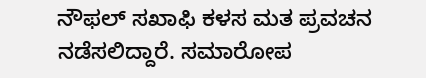ನೌಫಲ್ ಸಖಾಫಿ ಕಳಸ ಮತ ಪ್ರವಚನ ನಡೆಸಲಿದ್ದಾರೆ. ಸಮಾರೋಪ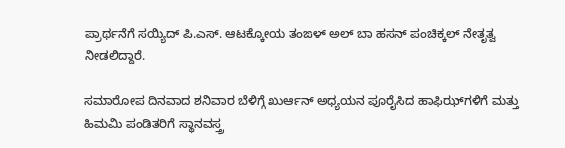ಪ್ರಾರ್ಥನೆಗೆ ಸಯ್ಯಿದ್ ಪಿ.ಎಸ್. ಆಟಕ್ಕೋಯ ತಂಙಳ್ ಅಲ್ ಬಾ ಹಸನ್ ಪಂಚಿಕ್ಕಲ್ ನೇತೃತ್ವ ನೀಡಲಿದ್ದಾರೆ.

ಸಮಾರೋಪ ದಿನವಾದ ಶನಿವಾರ ಬೆಳಿಗ್ಗೆ ಖುರ್ಆನ್ ಅಧ್ಯಯನ ಪೂರೈಸಿದ ಹಾಫಿಝ್‌ಗಳಿಗೆ ಮತ್ತು ಹಿಮಮಿ ಪಂಡಿತರಿಗೆ ಸ್ಥಾನವಸ್ತ್ರ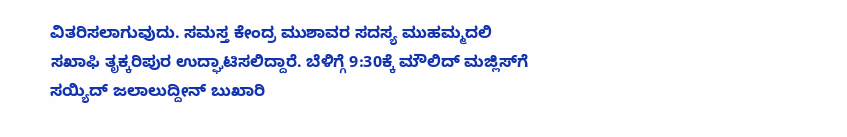ವಿತರಿಸಲಾಗುವುದು. ಸಮಸ್ತ ಕೇಂದ್ರ ಮುಶಾವರ ಸದಸ್ಯ ಮುಹಮ್ಮದಲಿ ಸಖಾಫಿ ತೃಕ್ಕರಿಪುರ ಉದ್ಘಾಟಿಸಲಿದ್ದಾರೆ. ಬೆಳಿಗ್ಗೆ 9:30ಕ್ಕೆ ಮೌಲಿದ್ ಮಜ್ಲಿಸ್‌ಗೆ ಸಯ್ಯಿದ್ ಜಲಾಲುದ್ದೀನ್ ಬುಖಾರಿ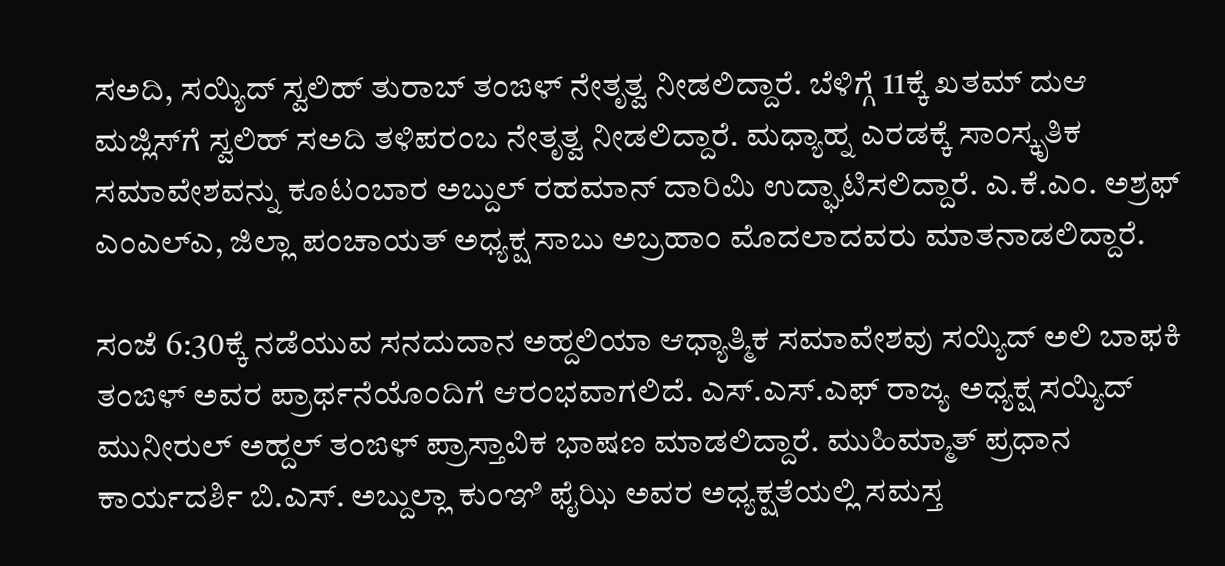ಸಅದಿ, ಸಯ್ಯಿದ್ ಸ್ವಲಿಹ್ ತುರಾಬ್ ತಂಙಳ್ ನೇತೃತ್ವ ನೀಡಲಿದ್ದಾರೆ. ಬೆಳಿಗ್ಗೆ 11ಕ್ಕೆ ಖತಮ್ ದುಆ ಮಜ್ಲಿಸ್‌ಗೆ ಸ್ವಲಿಹ್ ಸಅದಿ ತಳಿಪರಂಬ ನೇತೃತ್ವ ನೀಡಲಿದ್ದಾರೆ. ಮಧ್ಯಾಹ್ನ ಎರಡಕ್ಕೆ ಸಾಂಸ್ಕೃತಿಕ ಸಮಾವೇಶವನ್ನು ಕೂಟಂಬಾರ ಅಬ್ದುಲ್ ರಹಮಾನ್ ದಾರಿಮಿ ಉದ್ಘಾಟಿಸಲಿದ್ದಾರೆ. ಎ.ಕೆ.ಎಂ. ಅಶ್ರಫ್ ಎಂಎಲ್‌ಎ, ಜಿಲ್ಲಾ ಪಂಚಾಯತ್ ಅಧ್ಯಕ್ಷ ಸಾಬು ಅಬ್ರಹಾಂ ಮೊದಲಾದವರು ಮಾತನಾಡಲಿದ್ದಾರೆ.

ಸಂಜೆ 6:30ಕ್ಕೆ ನಡೆಯುವ ಸನದುದಾನ ಅಹ್ದಲಿಯಾ ಆಧ್ಯಾತ್ಮಿಕ ಸಮಾವೇಶವು ಸಯ್ಯಿದ್ ಅಲಿ ಬಾಫಕಿ ತಂಙಳ್ ಅವರ ಪ್ರಾರ್ಥನೆಯೊಂದಿಗೆ ಆರಂಭವಾಗಲಿದೆ. ಎಸ್.ಎಸ್.ಎಫ್ ರಾಜ್ಯ ಅಧ್ಯಕ್ಷ ಸಯ್ಯಿದ್ ಮುನೀರುಲ್ ಅಹ್ದಲ್ ತಂಙಳ್ ಪ್ರಾಸ್ತಾವಿಕ ಭಾಷಣ ಮಾಡಲಿದ್ದಾರೆ. ಮುಹಿಮ್ಮಾತ್ ಪ್ರಧಾನ ಕಾರ್ಯದರ್ಶಿ ಬಿ.ಎಸ್. ಅಬ್ದುಲ್ಲಾ ಕುಂಞಿ ಫೈಝಿ ಅವರ ಅಧ್ಯಕ್ಷತೆಯಲ್ಲಿ ಸಮಸ್ತ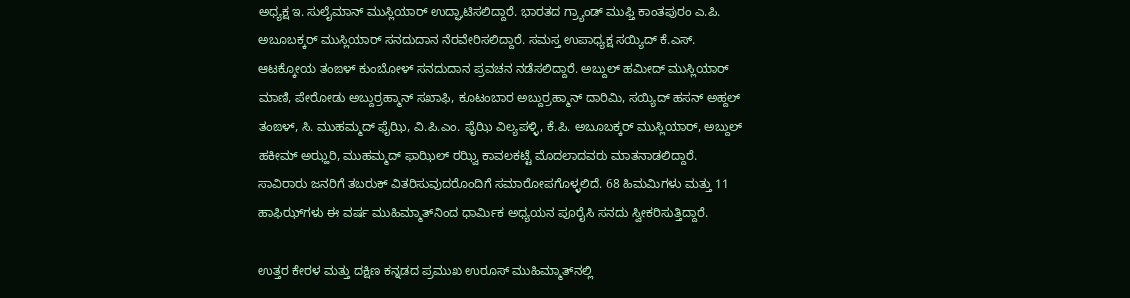ಅಧ್ಯಕ್ಷ ಇ. ಸುಲೈಮಾನ್ ಮುಸ್ಲಿಯಾರ್ ಉದ್ಘಾಟಿಸಲಿದ್ದಾರೆ. ಭಾರತದ ಗ್ರ್ಯಾಂಡ್ ಮುಫ್ತಿ ಕಾಂತಪುರಂ ಎ.ಪಿ. ಅಬೂಬಕ್ಕರ್ ಮುಸ್ಲಿಯಾರ್ ಸನದುದಾನ ನೆರವೇರಿಸಲಿದ್ದಾರೆ. ಸಮಸ್ತ ಉಪಾಧ್ಯಕ್ಷ ಸಯ್ಯಿದ್ ಕೆ.ಎಸ್. ಆಟಕ್ಕೋಯ ತಂಙಳ್ ಕುಂಬೋಳ್ ಸನದುದಾನ ಪ್ರವಚನ ನಡೆಸಲಿದ್ದಾರೆ. ಅಬ್ದುಲ್ ಹಮೀದ್ ಮುಸ್ಲಿಯಾರ್ ಮಾಣಿ, ಪೇರೋಡು ಅಬ್ದುರ್ರಹ್ಮಾನ್ ಸಖಾಫಿ, ಕೂಟಂಬಾರ ಅಬ್ದುರ್ರಹ್ಮಾನ್ ದಾರಿಮಿ, ಸಯ್ಯಿದ್ ಹಸನ್ ಅಹ್ದಲ್ ತಂಙಳ್, ಸಿ. ಮುಹಮ್ಮದ್ ಫೈಝಿ, ವಿ.ಪಿ.ಎಂ. ಫೈಝಿ ವಿಲ್ಯಪಳ್ಳಿ, ಕೆ.ಪಿ. ಅಬೂಬಕ್ಕರ್ ಮುಸ್ಲಿಯಾರ್, ಅಬ್ದುಲ್ ಹಕೀಮ್ ಅಝ್ಹರಿ, ಮುಹಮ್ಮದ್ ಫಾಝಿಲ್ ರಝ್ವಿ ಕಾವಲಕಟ್ಟೆ ಮೊದಲಾದವರು ಮಾತನಾಡಲಿದ್ದಾರೆ. ಸಾವಿರಾರು ಜನರಿಗೆ ತಬರುಕ್ ವಿತರಿಸುವುದರೊಂದಿಗೆ ಸಮಾರೋಪಗೊಳ್ಳಲಿದೆ. 68 ಹಿಮಮಿಗಳು ಮತ್ತು 11 ಹಾಫಿಝ್‌ಗಳು ಈ ವರ್ಷ ಮುಹಿಮ್ಮಾತ್‌ನಿಂದ ಧಾರ್ಮಿಕ ಅಧ್ಯಯನ ಪೂರೈಸಿ ಸನದು ಸ್ವೀಕರಿಸುತ್ತಿದ್ದಾರೆ.

ಉತ್ತರ ಕೇರಳ ಮತ್ತು ದಕ್ಷಿಣ ಕನ್ನಡದ ಪ್ರಮುಖ ಉರೂಸ್ ಮುಹಿಮ್ಮಾತ್‌ನಲ್ಲಿ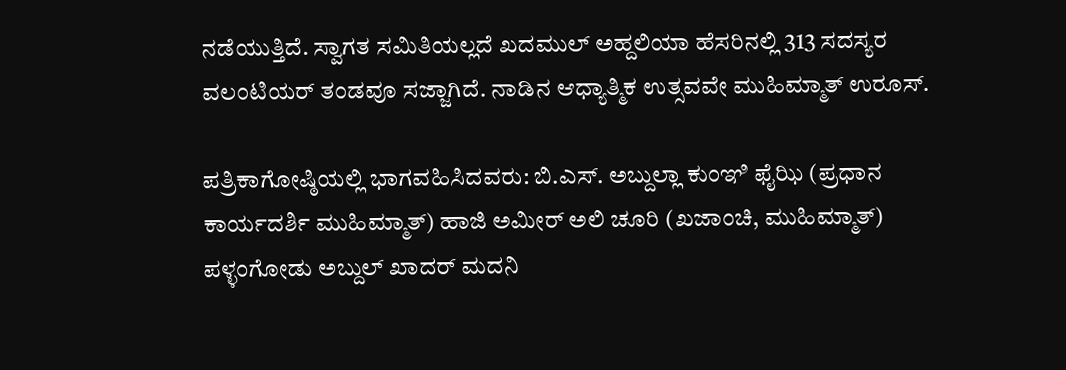ನಡೆಯುತ್ತಿದೆ. ಸ್ವಾಗತ ಸಮಿತಿಯಲ್ಲದೆ ಖದಮುಲ್ ಅಹ್ದಲಿಯಾ ಹೆಸರಿನಲ್ಲಿ 313 ಸದಸ್ಯರ ವಲಂಟಿಯರ್ ತಂಡವೂ ಸಜ್ಜಾಗಿದೆ. ನಾಡಿನ ಆಧ್ಯಾತ್ಮಿಕ ಉತ್ಸವವೇ ಮುಹಿಮ್ಮಾತ್ ಉರೂಸ್.

ಪತ್ರಿಕಾಗೋಷ್ಠಿಯಲ್ಲಿ ಭಾಗವಹಿಸಿದವರು: ಬಿ.ಎಸ್. ಅಬ್ದುಲ್ಲಾ ಕುಂಞಿ ಫೈಝಿ (ಪ್ರಧಾನ ಕಾರ್ಯದರ್ಶಿ ಮುಹಿಮ್ಮಾತ್) ಹಾಜಿ ಅಮೀರ್ ಅಲಿ ಚೂರಿ (ಖಜಾಂಚಿ, ಮುಹಿಮ್ಮಾತ್) ಪಳ್ಳಂಗೋಡು ಅಬ್ದುಲ್ ಖಾದರ್ ಮದನಿ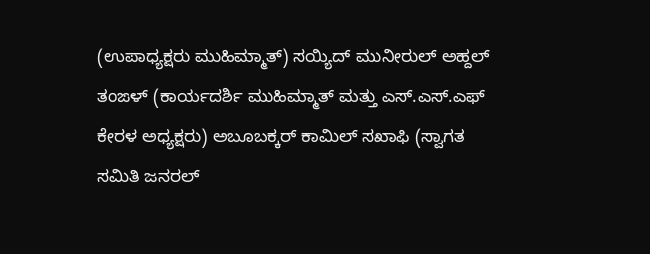(ಉಪಾಧ್ಯಕ್ಷರು ಮುಹಿಮ್ಮಾತ್) ಸಯ್ಯಿದ್ ಮುನೀರುಲ್ ಅಹ್ದಲ್ ತಂಙಳ್ (ಕಾರ್ಯದರ್ಶಿ ಮುಹಿಮ್ಮಾತ್ ಮತ್ತು ಎಸ್.ಎಸ್.ಎಫ್ ಕೇರಳ ಅಧ್ಯಕ್ಷರು) ಅಬೂಬಕ್ಕರ್ ಕಾಮಿಲ್ ಸಖಾಫಿ (ಸ್ವಾಗತ ಸಮಿತಿ ಜನರಲ್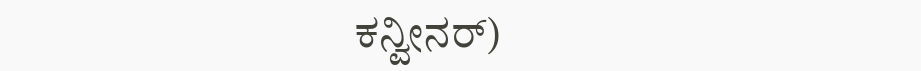ಕನ್ವೀನರ್)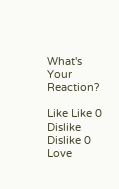What's Your Reaction?

Like Like 0
Dislike Dislike 0
Love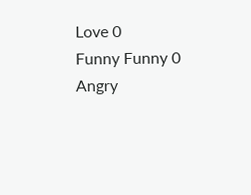Love 0
Funny Funny 0
Angry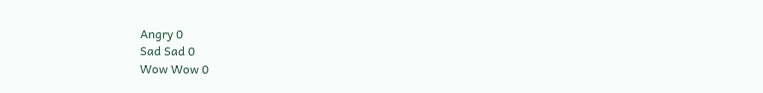Angry 0
Sad Sad 0
Wow Wow 0